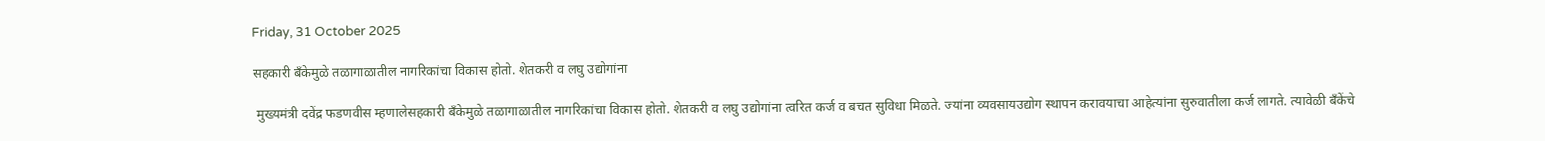Friday, 31 October 2025

सहकारी बँकेमुळे तळागाळातील नागरिकांचा विकास होतो. शेतकरी व लघु उद्योगांना

 मुख्यमंत्री दवेंद्र फडणवीस म्हणालेसहकारी बँकेमुळे तळागाळातील नागरिकांचा विकास होतो. शेतकरी व लघु उद्योगांना त्वरित कर्ज व बचत सुविधा मिळते. ज्यांना व्यवसायउद्योग स्थापन करावयाचा आहेत्यांना सुरुवातीला कर्ज लागते. त्यावेळी बँकेंचे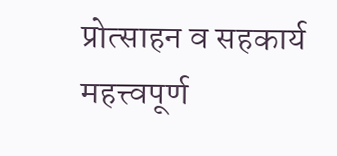प्रोत्साहन व सहकार्य महत्त्वपूर्ण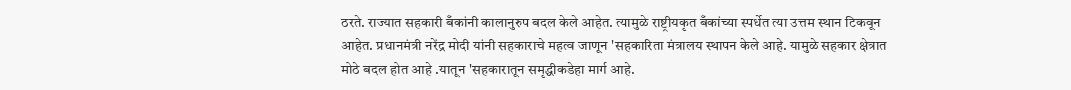ठरते. राज्यात सहकारी बँकांनी कालानुरुप बदल केले आहेत. त्यामुळे राष्ट्रीयकृत बँकांच्या स्पर्धेत त्या उत्तम स्थान टिकवून आहेत. प्रधानमंत्री नरेंद्र मोदी यांनी सहकाराचे महत्व जाणून 'सहकारिता मंत्रालय स्थापन केले आहे. यामुळे सहकार क्षेत्रात मोठे बदल होत आहे .यातून 'सहकारातून समृद्धीकडेहा मार्ग आहे.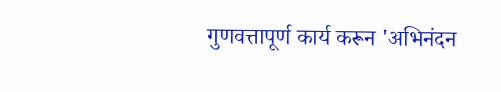गुणवत्तापूर्ण कार्य करून 'अभिनंदन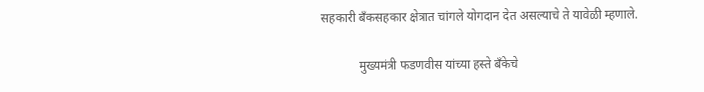सहकारी बँकसहकार क्षेत्रात चांगले योगदान देत असल्याचे ते यावेळी म्हणाले.

            मुख्यमंत्री फडणवीस यांच्या हस्ते बँकेचे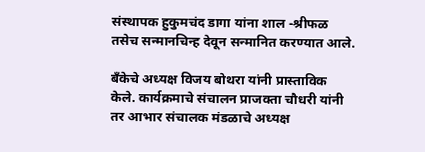संस्थापक हुकुमचंद डागा यांना शाल -श्रीफळ तसेच सन्मानचिन्ह देवून सन्मानित करण्यात आले.

बँकेचे अध्यक्ष विजय बोथरा यांनी प्रास्ताविक केले. कार्यक्रमाचे संचालन प्राजक्ता चौधरी यांनी तर आभार संचालक मंडळाचे अध्यक्ष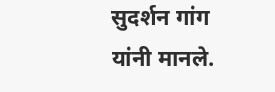सुदर्शन गांग यांनी मानले.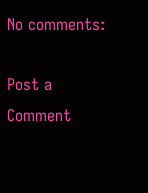No comments:

Post a Comment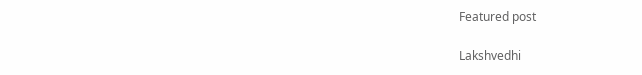Featured post

Lakshvedhi